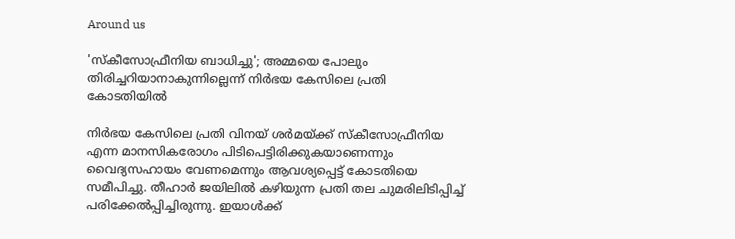Around us

'സ്‌കീസോഫ്രീനിയ ബാധിച്ചു'; അമ്മയെ പോലും തിരിച്ചറിയാനാകുന്നില്ലെന്ന് നിര്‍ഭയ കേസിലെ പ്രതി കോടതിയില്‍

നിര്‍ഭയ കേസിലെ പ്രതി വിനയ് ശര്‍മയ്ക്ക് സ്‌കീസോഫ്രീനിയ എന്ന മാനസികരോഗം പിടിപെട്ടിരിക്കുകയാണെന്നും വൈദ്യസഹായം വേണമെന്നും ആവശ്യപ്പെട്ട് കോടതിയെ സമീപിച്ചു. തീഹാര്‍ ജയിലില്‍ കഴിയുന്ന പ്രതി തല ചുമരിലിടിപ്പിച്ച് പരിക്കേല്‍പ്പിച്ചിരുന്നു. ഇയാള്‍ക്ക്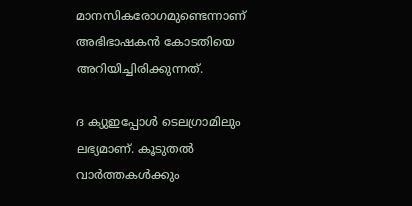മാനസികരോഗമുണ്ടെന്നാണ് അഭിഭാഷകന്‍ കോടതിയെ അറിയിച്ചിരിക്കുന്നത്.

ദ ക്യുഇപ്പോള്‍ ടെലഗ്രാമിലും ലഭ്യമാണ്. കൂടുതല്‍ വാര്‍ത്തകള്‍ക്കും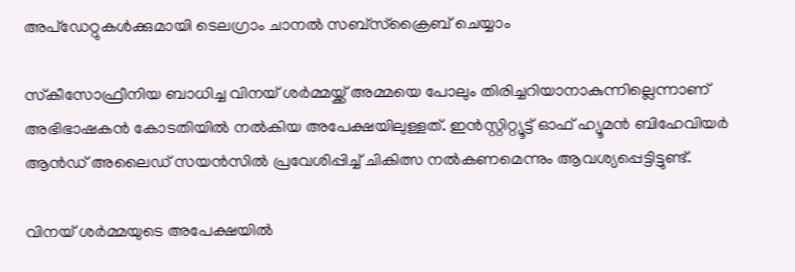അപ്‌ഡേറ്റുകള്‍ക്കുമായി ടെലഗ്രാം ചാനല്‍ സബ്‌സ്‌ക്രൈബ് ചെയ്യാം

സ്‌കീസോഫ്രീനിയ ബാധിച്ച വിനയ് ശര്‍മ്മയ്ക്ക് അമ്മയെ പോലും തിരിച്ചറിയാനാകുന്നില്ലെന്നാണ് അഭിഭാഷകന്‍ കോടതിയില്‍ നല്‍കിയ അപേക്ഷയിലുള്ളത്. ഇന്‍സ്റ്റിറ്റ്യൂട്ട് ഓഫ് ഹ്യൂമന്‍ ബിഹേവിയര്‍ ആന്‍ഡ് അലൈഡ് സയന്‍സില്‍ പ്രവേശിപ്പിച്ച് ചികിത്സ നല്‍കണമെന്നും ആവശ്യപ്പെട്ടിട്ടുണ്ട്.

വിനയ് ശര്‍മ്മയുടെ അപേക്ഷയില്‍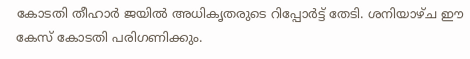കോടതി തീഹാര്‍ ജയില്‍ അധികൃതരുടെ റിപ്പോര്‍ട്ട് തേടി. ശനിയാഴ്ച ഈ കേസ് കോടതി പരിഗണിക്കും.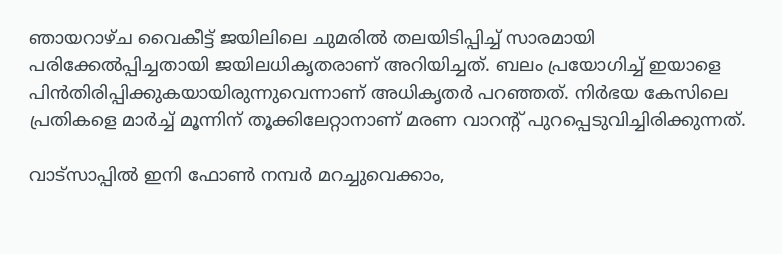ഞായറാഴ്ച വൈകീട്ട് ജയിലിലെ ചുമരില്‍ തലയിടിപ്പിച്ച് സാരമായി പരിക്കേല്‍പ്പിച്ചതായി ജയിലധികൃതരാണ് അറിയിച്ചത്. ബലം പ്രയോഗിച്ച് ഇയാളെ പിന്‍തിരിപ്പിക്കുകയായിരുന്നുവെന്നാണ് അധികൃതര്‍ പറഞ്ഞത്. നിര്‍ഭയ കേസിലെ പ്രതികളെ മാര്‍ച്ച് മൂന്നിന് തൂക്കിലേറ്റാനാണ് മരണ വാറന്റ് പുറപ്പെടുവിച്ചിരിക്കുന്നത്.

വാട്‌സാപ്പിൽ ഇനി ഫോൺ നമ്പർ മറച്ചുവെക്കാം,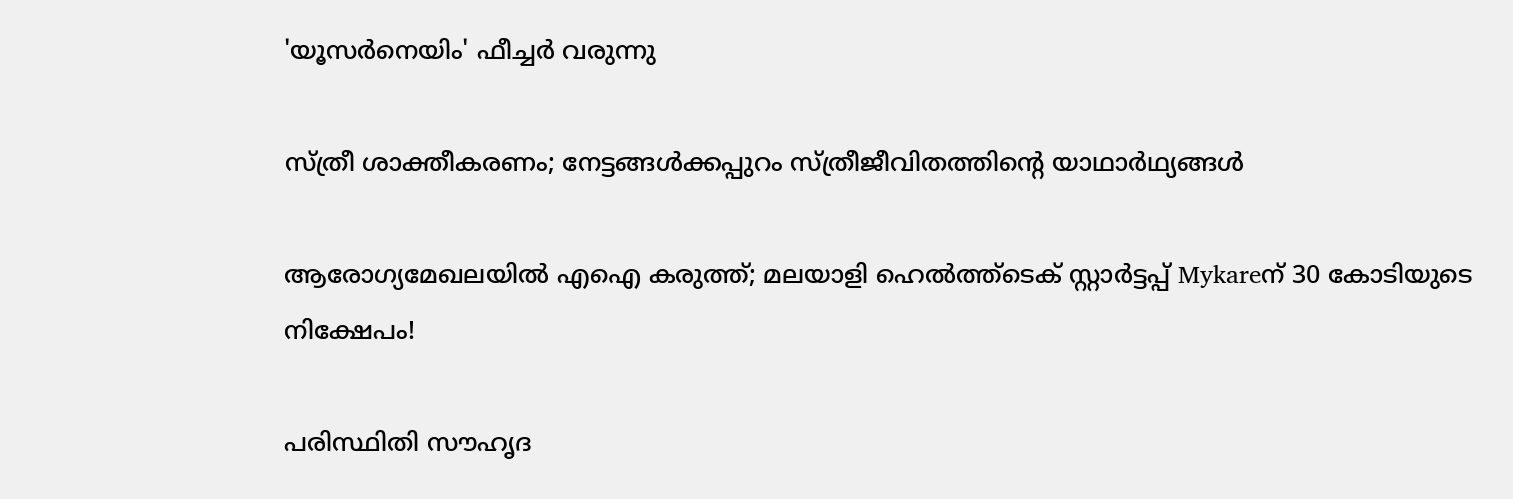'യൂസർനെയിം' ഫീച്ചർ വരുന്നു

സ്ത്രീ ശാക്തീകരണം; നേട്ടങ്ങള്‍ക്കപ്പുറം സ്ത്രീജീവിതത്തിന്റെ യാഥാര്‍ഥ്യങ്ങള്‍

ആരോഗ്യമേഖലയിൽ എഐ കരുത്ത്; മലയാളി ഹെൽത്ത്‌ടെക് സ്റ്റാർട്ടപ്പ് Mykareന് 30 കോടിയുടെ നിക്ഷേപം!

പരിസ്ഥിതി സൗഹൃദ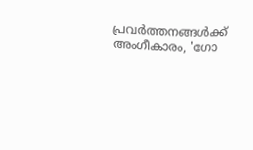പ്രവർത്തനങ്ങൾക്ക് അംഗീകാരം, 'ഗോ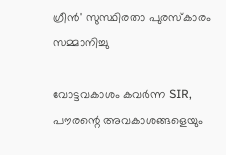ഗ്രീൻ' സുസ്ഥിരതാ പുരസ്കാരം സമ്മാനിച്ചു

വോട്ടവകാശം കവർന്ന SIR, പൗരന്റെ അവകാശങ്ങളെയും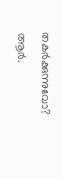തകർക്കുന്നുവോ? ആർ.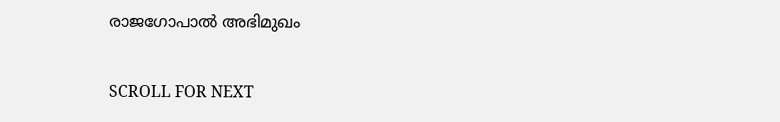രാജഗോപാൽ അഭിമുഖം

SCROLL FOR NEXT